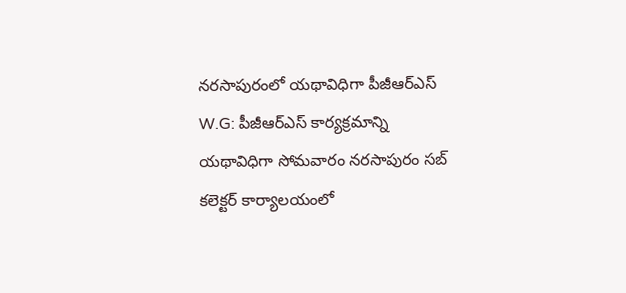నరసాపురంలో యథావిధిగా పీజీఆర్ఎస్
W.G: పీజీఆర్ఎస్ కార్యక్రమాన్ని యథావిధిగా సోమవారం నరసాపురం సబ్ కలెక్టర్ కార్యాలయంలో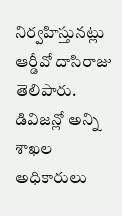నిర్వహిస్తునట్లు ఆర్డీవో దాసిరాజు తెలిపారు. డివిజన్లో అన్ని శాఖల అధికారులు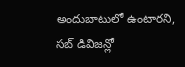అందుబాటులో ఉంటారని, సబ్ డివిజన్లో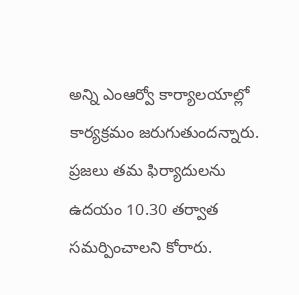అన్ని ఎంఆర్వో కార్యాలయాల్లో కార్యక్రమం జరుగుతుందన్నారు. ప్రజలు తమ ఫిర్యాదులను ఉదయం 10.30 తర్వాత సమర్పించాలని కోరారు.